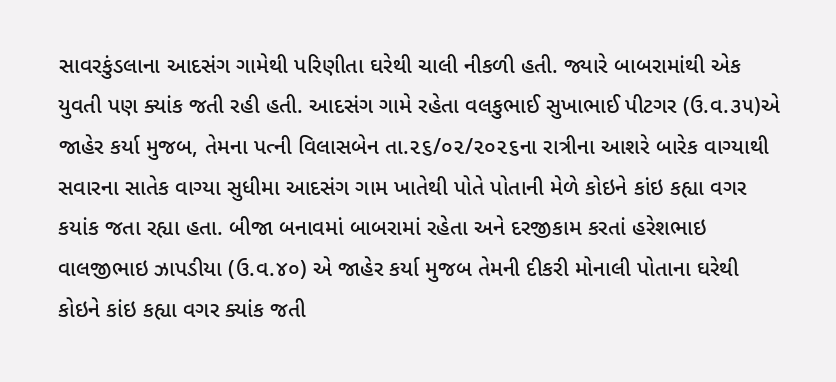સાવરકુંડલાના આદસંગ ગામેથી પરિણીતા ઘરેથી ચાલી નીકળી હતી. જ્યારે બાબરામાંથી એક યુવતી પણ ક્યાંક જતી રહી હતી. આદસંગ ગામે રહેતા વલકુભાઈ સુખાભાઈ પીટગર (ઉ.વ.૩૫)એ જાહેર કર્યા મુજબ, તેમના પત્ની વિલાસબેન તા.૨૬/૦૨/૨૦૨૬ના રાત્રીના આશરે બારેક વાગ્યાથી સવારના સાતેક વાગ્યા સુધીમા આદસંગ ગામ ખાતેથી પોતે પોતાની મેળે કોઇને કાંઇ કહ્યા વગર કયાંક જતા રહ્યા હતા. બીજા બનાવમાં બાબરામાં રહેતા અને દરજીકામ કરતાં હરેશભાઇ વાલજીભાઇ ઝાપડીયા (ઉ.વ.૪૦) એ જાહેર કર્યા મુજબ તેમની દીકરી મોનાલી પોતાના ઘરેથી કોઇને કાંઇ કહ્યા વગર ક્યાંક જતી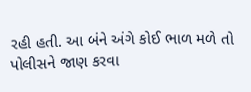રહી હતી. આ બંને અંગે કોઈ ભાળ મળે તો પોલીસને જાણ કરવા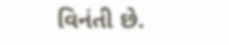વિનંતી છે.